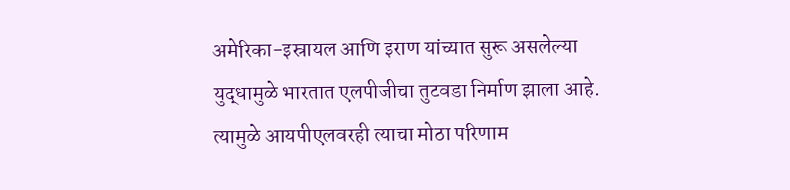अमेरिका-इस्रायल आणि इराण यांच्यात सुरू असलेल्या युद्धामुळे भारतात एलपीजीचा तुटवडा निर्माण झाला आहे. त्यामुळे आयपीएलवरही त्याचा मोठा परिणाम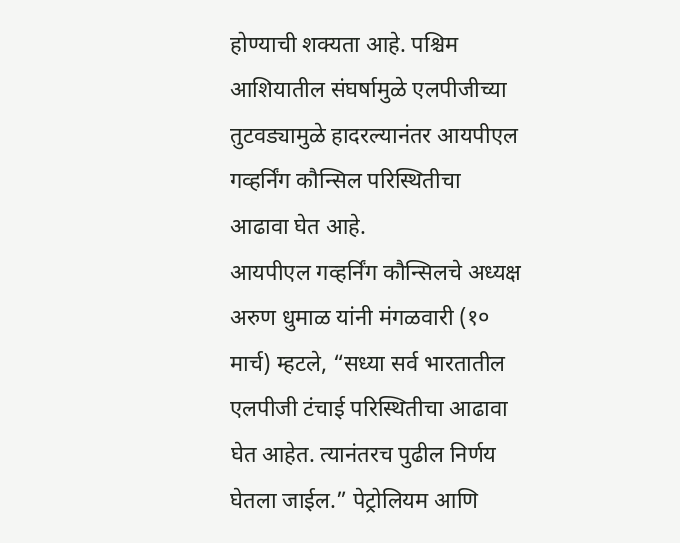होण्याची शक्यता आहे. पश्चिम आशियातील संघर्षामुळे एलपीजीच्या तुटवड्यामुळे हादरल्यानंतर आयपीएल गव्हर्निंग कौन्सिल परिस्थितीचा आढावा घेत आहे.
आयपीएल गव्हर्निंग कौन्सिलचे अध्यक्ष अरुण धुमाळ यांनी मंगळवारी (१० मार्च) म्हटले, “सध्या सर्व भारतातील एलपीजी टंचाई परिस्थितीचा आढावा घेत आहेत. त्यानंतरच पुढील निर्णय घेतला जाईल.” पेट्रोलियम आणि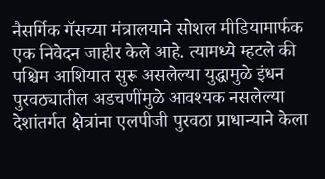नैसर्गिक गॅसच्या मंत्रालयाने सोशल मीडियामार्फक एक निवेदन जाहीर केले आहे. त्यामध्ये म्हटले की पश्चिम आशियात सुरू असलेल्या युद्धामुळे इंधन पुरवठ्यातील अडचणींमुळे आवश्यक नसलेल्या देशांतर्गत क्षेत्रांना एलपीजी पुरवठा प्राधान्याने केला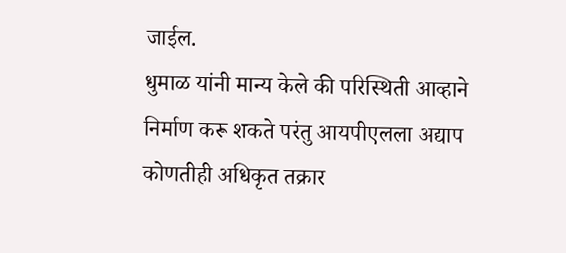जाईल.
धुमाळ यांनी मान्य केले की परिस्थिती आव्हाने निर्माण करू शकते परंतु आयपीएलला अद्याप कोणतीही अधिकृत तक्रार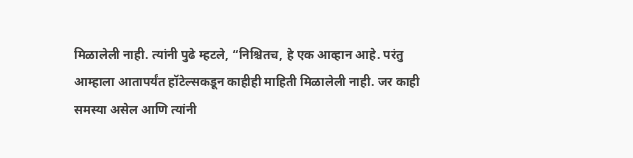मिळालेली नाही. त्यांनी पुढे म्हटले, “निश्चितच, हे एक आव्हान आहे. परंतु आम्हाला आतापर्यंत हॉटेल्सकडून काहीही माहिती मिळालेली नाही. जर काही समस्या असेल आणि त्यांनी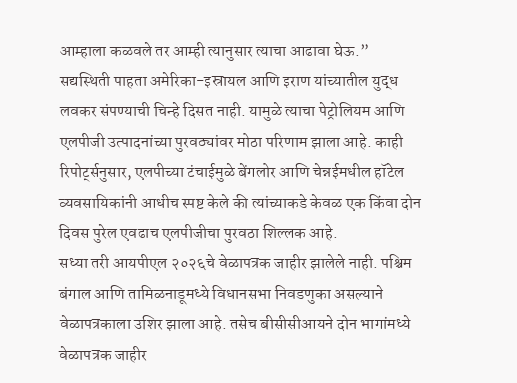आम्हाला कळवले तर आम्ही त्यानुसार त्याचा आढावा घेऊ.”
सद्यस्थिती पाहता अमेरिका-इस्रायल आणि इराण यांच्यातील युद्ध लवकर संपण्याची चिन्हे दिसत नाही. यामुळे त्याचा पेट्रोलियम आणि एलपीजी उत्पादनांच्या पुरवठ्यांवर मोठा परिणाम झाला आहे. काही रिपोर्ट्सनुसार, एलपीच्या टंचाईमुळे बेंगलोर आणि चेन्नईमधील हॉटेल व्यवसायिकांनी आधीच स्पष्ट केले की त्यांच्याकडे केवळ एक किंवा दोन दिवस पुरेल एवढाच एलपीजीचा पुरवठा शिल्लक आहे.
सध्या तरी आयपीएल २०२६चे वेळापत्रक जाहीर झालेले नाही. पश्चिम बंगाल आणि तामिळनाडूमध्ये विधानसभा निवडणुका असल्याने वेळापत्रकाला उशिर झाला आहे. तसेच बीसीसीआयने दोन भागांमध्ये वेळापत्रक जाहीर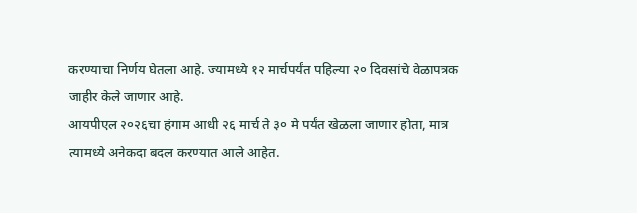करण्याचा निर्णय घेतला आहे. ज्यामध्ये १२ मार्चपर्यंत पहिल्या २० दिवसांचे वेळापत्रक जाहीर केले जाणार आहे.
आयपीएल २०२६चा हंगाम आधी २६ मार्च ते ३० मे पर्यंत खेळला जाणार होता, मात्र त्यामध्ये अनेकदा बदल करण्यात आले आहेत.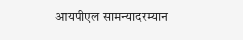आयपीएल सामन्यादरम्यान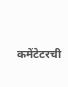कमेंटेटरची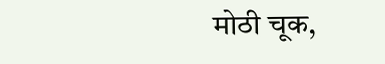मोठी चूक,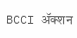BCCI ॲक्शन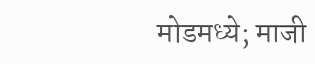मोडमध्ये; माजी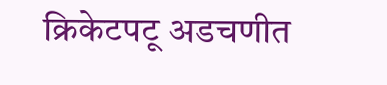क्रिकेटपटू अडचणीत